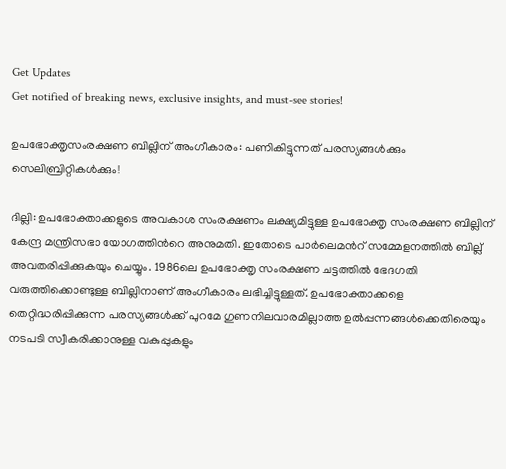Get Updates
Get notified of breaking news, exclusive insights, and must-see stories!

ഉപഭോക്തൃസംരക്ഷണ ബില്ലിന് അംഗീകാരം: പണികിട്ടുന്നത് പരസ്യങ്ങള്‍ക്കും സെലിബ്രിറ്റികള്‍ക്കും!

ദില്ലി: ഉപഭോക്താക്കളുടെ അവകാശ സംരക്ഷണം ലക്ഷ്യമിട്ടുള്ള ഉപഭോക്തൃ സംരക്ഷണ ബില്ലിന് കേന്ദ്ര മന്ത്രിസഭാ യോഗത്തിന്‍റെ അനുമതി. ഇതോടെ പാര്‍ലെമന്‍റ് സമ്മേളനത്തില്‍ ബില്ല് അവതരിപ്പിക്കുകയും ചെയ്യും. 1986ലെ ഉപഭോക്തൃ സംരക്ഷണ ചട്ടത്തില്‍ ഭേദഗതി വരുത്തിക്കൊണ്ടുള്ള ബില്ലിനാണ് അംഗീകാരം ലഭിച്ചിട്ടുള്ളത്. ഉപഭോക്താക്കളെ തെറ്റിദ്ധരിപ്പിക്കുന്ന പരസ്യങ്ങള്‍ക്ക് പുറമേ ഗുണനിലവാരമില്ലാത്ത ഉല്‍പ്പന്നങ്ങള്‍ക്കെതിരെയും നടപടി സ്വീകരിക്കാനുള്ള വകുപ്പുകളും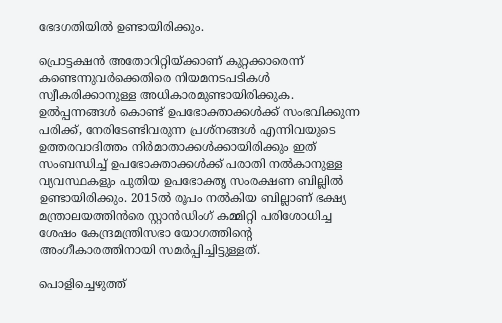ഭേദഗതിയില്‍ ഉണ്ടായിരിക്കും.

പ്രൊട്ടക്ഷന്‍ അതോറിറ്റിയ്ക്കാണ് കുറ്റക്കാരെന്ന് കണ്ടെന്നുവര്‍ക്കെതിരെ നിയമനടപടികള്‍ സ്വീകരിക്കാനുള്ള അധികാരമുണ്ടായിരിക്കുക. ഉല്‍പ്പന്നങ്ങള്‍ കൊണ്ട് ഉപഭോക്താക്കള്‍ക്ക് സംഭവിക്കുന്ന പരിക്ക്, നേരിടേണ്ടിവരുന്ന പ്രശ്നങ്ങള്‍ എന്നിവയുടെ ഉത്തരവാദിത്തം നിര്‍മാതാക്കള്‍ക്കായിരിക്കും ഇത് സംബന്ധിച്ച് ഉപഭോക്താക്കള്‍ക്ക് പരാതി നല്‍കാനുള്ള വ്യവസ്ഥകളും പുതിയ ഉപഭോക്തൃ സംരക്ഷണ ബില്ലില്‍ ഉണ്ടായിരിക്കും. 2015ല്‍ രൂപം നല്‍കിയ ബില്ലാണ് ഭക്ഷ്യ മന്ത്രാലയത്തിന്‍രെ സ്റ്റാന്‍ഡിംഗ് കമ്മിറ്റി പരിശോധിച്ച ശേഷം കേന്ദ്രമന്ത്രിസഭാ യോഗത്തിന്‍റെ അംഗീകാരത്തിനായി സമര്‍പ്പിച്ചിട്ടുള്ളത്.

പൊളിച്ചെഴുത്ത്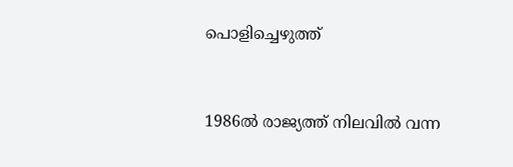പൊളിച്ചെഴുത്ത്


1986ല്‍ രാജ്യത്ത് നിലവില്‍ വന്ന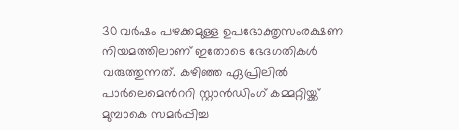30 വര്‍ഷം പഴക്കമുള്ള ഉപഭോക്തൃസംരക്ഷണ നിയമത്തിലാണ് ഇതോടെ ഭേദഗതികള്‍ വരുത്തുന്നത്. കഴിഞ്ഞ ഏപ്രിലില്‍ പാര്‍ലെമെന്‍ററി സ്റ്റാന്‍ഡിംഗ് കമ്മറ്റിയ്ക്ക് മുമ്പാകെ സമര്‍പ്പിച്ച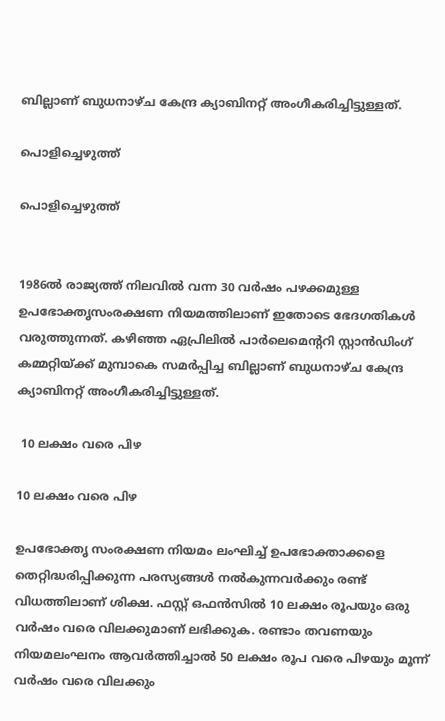ബില്ലാണ് ബുധനാഴ്ച കേന്ദ്ര ക്യാബിനറ്റ് അംഗീകരിച്ചിട്ടുള്ളത്.

പൊളിച്ചെഴുത്ത്

പൊളിച്ചെഴുത്ത്


1986ല്‍ രാജ്യത്ത് നിലവില്‍ വന്ന 30 വര്‍ഷം പഴക്കമുള്ള ഉപഭോക്തൃസംരക്ഷണ നിയമത്തിലാണ് ഇതോടെ ഭേദഗതികള്‍ വരുത്തുന്നത്. കഴിഞ്ഞ ഏപ്രിലില്‍ പാര്‍ലെമെന്‍ററി സ്റ്റാന്‍ഡിംഗ് കമ്മറ്റിയ്ക്ക് മുമ്പാകെ സമര്‍പ്പിച്ച ബില്ലാണ് ബുധനാഴ്ച കേന്ദ്ര ക്യാബിനറ്റ് അംഗീകരിച്ചിട്ടുള്ളത്.

 10 ലക്ഷം വരെ പിഴ

10 ലക്ഷം വരെ പിഴ

ഉപഭോക്തൃ സംരക്ഷണ നിയമം ലംഘിച്ച് ഉപഭോക്താക്കളെ തെറ്റിദ്ധരിപ്പിക്കുന്ന പരസ്യങ്ങള്‍ നല്‍കുന്നവര്‍ക്കും രണ്ട് വിധത്തിലാണ് ശിക്ഷ. ഫസ്റ്റ് ഒഫന്‍സില്‍ 10 ലക്ഷം രൂപയും ഒരു വര്‍ഷം വരെ വിലക്കുമാണ് ലഭിക്കുക. രണ്ടാം തവണയും നിയമലംഘനം ആവര്‍ത്തിച്ചാല്‍ 50 ലക്ഷം രൂപ വരെ പിഴയും മൂന്ന് വര്‍ഷം വരെ വിലക്കും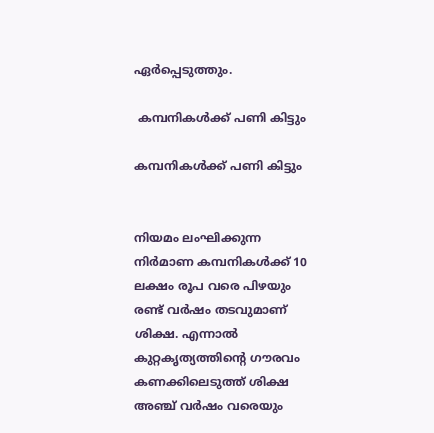ഏര്‍പ്പെടുത്തും.

 കമ്പനികള്‍ക്ക് പണി കിട്ടും

കമ്പനികള്‍ക്ക് പണി കിട്ടും


നിയമം ലംഘിക്കുന്ന നിര്‍മാണ കമ്പനികള്‍ക്ക് 10 ലക്ഷം രൂപ വരെ പിഴയും രണ്ട് വര്‍ഷം തടവുമാണ് ശിക്ഷ. എന്നാല്‍ കുറ്റകൃത്യത്തിന്‍റെ ഗൗരവം കണക്കിലെടുത്ത് ശിക്ഷ അഞ്ച് വര്‍ഷം വരെയും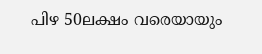പിഴ 50ലക്ഷം വരെയായും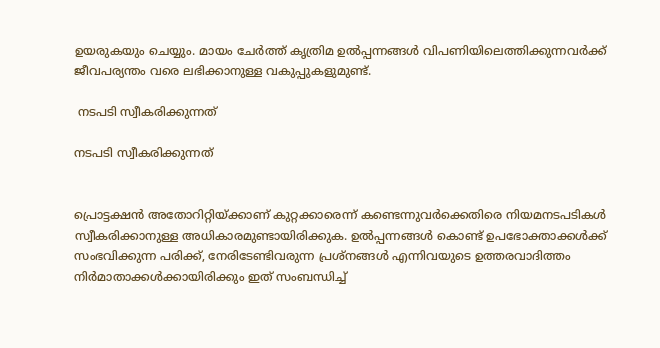ഉയരുകയും ചെയ്യും. മായം ചേര്‍ത്ത് കൃത്രിമ ഉല്‍പ്പന്നങ്ങള്‍ വിപണിയിലെത്തിക്കുന്നവര്‍ക്ക് ജീവപര്യന്തം വരെ ലഭിക്കാനുള്ള വകുപ്പുകളുമുണ്ട്.

 നടപടി സ്വീകരിക്കുന്നത്

നടപടി സ്വീകരിക്കുന്നത്


പ്രൊട്ടക്ഷന്‍ അതോറിറ്റിയ്ക്കാണ് കുറ്റക്കാരെന്ന് കണ്ടെന്നുവര്‍ക്കെതിരെ നിയമനടപടികള്‍ സ്വീകരിക്കാനുള്ള അധികാരമുണ്ടായിരിക്കുക. ഉല്‍പ്പന്നങ്ങള്‍ കൊണ്ട് ഉപഭോക്താക്കള്‍ക്ക് സംഭവിക്കുന്ന പരിക്ക്, നേരിടേണ്ടിവരുന്ന പ്രശ്നങ്ങള്‍ എന്നിവയുടെ ഉത്തരവാദിത്തം നിര്‍മാതാക്കള്‍ക്കായിരിക്കും ഇത് സംബന്ധിച്ച്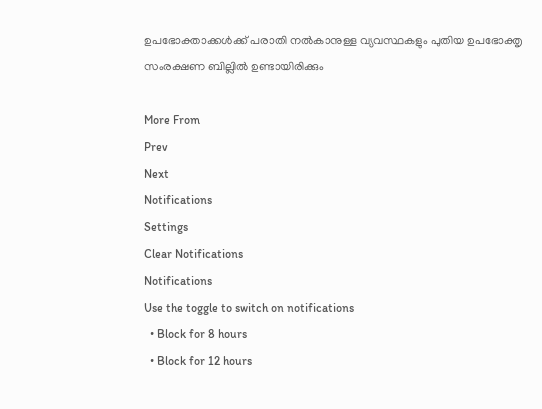ഉപഭോക്താക്കള്‍ക്ക് പരാതി നല്‍കാനുള്ള വ്യവസ്ഥകളും പുതിയ ഉപഭോക്തൃ സംരക്ഷണ ബില്ലില്‍ ഉണ്ടായിരിക്കും

More From
Prev
Next
Notifications
Settings
Clear Notifications
Notifications
Use the toggle to switch on notifications
  • Block for 8 hours
  • Block for 12 hours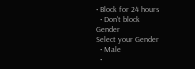• Block for 24 hours
  • Don't block
Gender
Select your Gender
  • Male
  •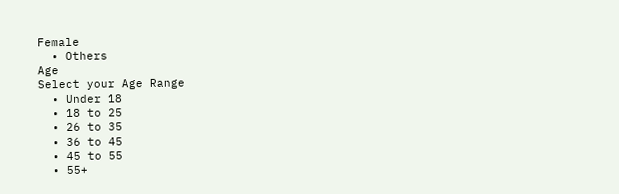Female
  • Others
Age
Select your Age Range
  • Under 18
  • 18 to 25
  • 26 to 35
  • 36 to 45
  • 45 to 55
  • 55+